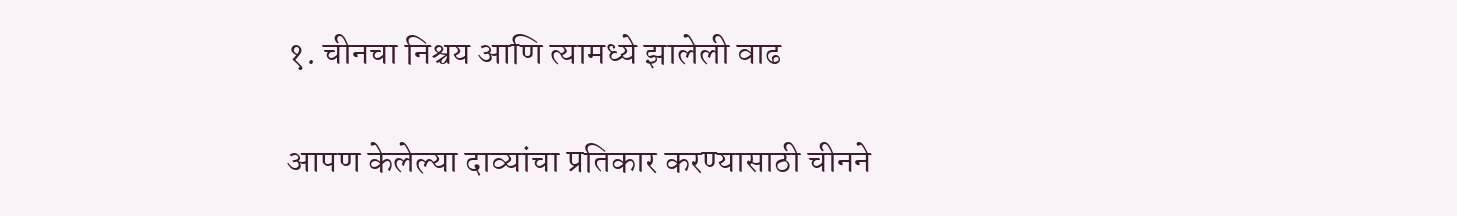१. चीनचा निश्चय आणि त्यामध्ये झालेली वाढ

आपण केलेल्या दाव्यांचा प्रतिकार करण्यासाठी चीनने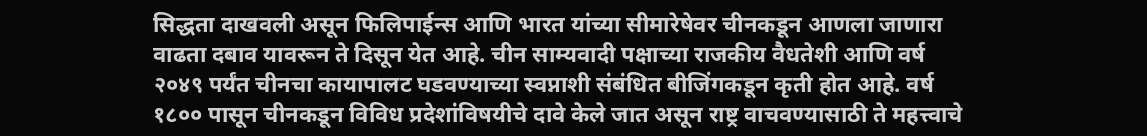सिद्धता दाखवली असून फिलिपाईन्स आणि भारत यांच्या सीमारेषेवर चीनकडून आणला जाणारा वाढता दबाव यावरून ते दिसून येत आहे. चीन साम्यवादी पक्षाच्या राजकीय वैधतेशी आणि वर्ष २०४९ पर्यंत चीनचा कायापालट घडवण्याच्या स्वप्नाशी संबंधित बीजिंगकडून कृती होत आहे. वर्ष १८०० पासून चीनकडून विविध प्रदेशांविषयीचे दावे केले जात असून राष्ट्र वाचवण्यासाठी ते महत्त्वाचे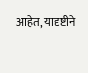आहेत, यादृष्टीने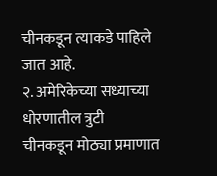चीनकडून त्याकडे पाहिले जात आहे.
२. अमेरिकेच्या सध्याच्या धोरणातील त्रुटी
चीनकडून मोठ्या प्रमाणात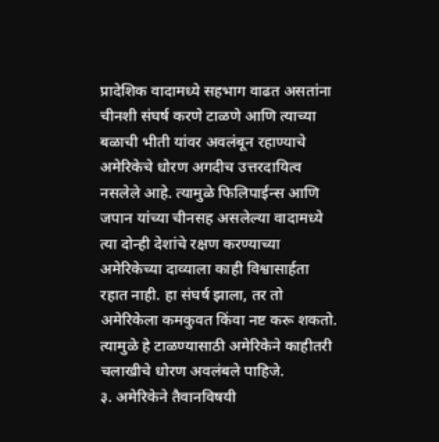प्रादेशिक वादामध्ये सहभाग वाढत असतांना चीनशी संघर्ष करणे टाळणे आणि त्याच्या बळाची भीती यांवर अवलंबून रहाण्याचे अमेरिकेचे धोरण अगदीच उत्तरदायित्व नसलेले आहे. त्यामुळे फिलिपाईन्स आणि जपान यांच्या चीनसह असलेल्या वादामध्ये त्या दोन्ही देशांचे रक्षण करण्याच्या अमेरिकेच्या दाव्याला काही विश्वासार्हता रहात नाही. हा संघर्ष झाला, तर तो अमेरिकेला कमकुवत किंवा नष्ट करू शकतो. त्यामुळे हे टाळण्यासाठी अमेरिकेने काहीतरी चलाखीचे धोरण अवलंबले पाहिजे.
३. अमेरिकेने तैवानविषयी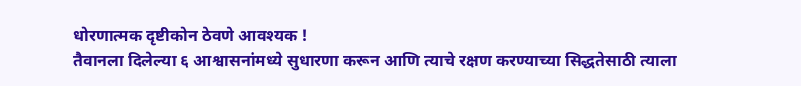धोरणात्मक दृष्टीकोन ठेवणे आवश्यक !
तैवानला दिलेल्या ६ आश्वासनांमध्ये सुधारणा करून आणि त्याचे रक्षण करण्याच्या सिद्धतेसाठी त्याला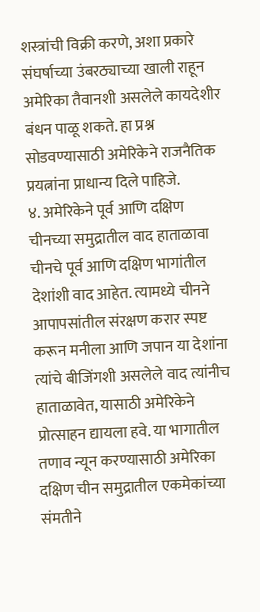शस्त्रांची विक्री करणे, अशा प्रकारे संघर्षाच्या उंबरठ्याच्या खाली राहून अमेरिका तैवानशी असलेले कायदेशीर बंधन पाळू शकते. हा प्रश्न सोडवण्यासाठी अमेरिकेने राजनैतिक प्रयत्नांना प्राधान्य दिले पाहिजे.
४. अमेरिकेने पूर्व आणि दक्षिण चीनच्या समुद्रातील वाद हाताळावा
चीनचे पूर्व आणि दक्षिण भागांतील देशांशी वाद आहेत. त्यामध्ये चीनने आपापसांतील संरक्षण करार स्पष्ट करून मनीला आणि जपान या देशांना त्यांचे बीजिंगशी असलेले वाद त्यांनीच हाताळावेत, यासाठी अमेरिकेने प्रोत्साहन द्यायला हवे. या भागातील तणाव न्यून करण्यासाठी अमेरिका दक्षिण चीन समुद्रातील एकमेकांच्या संमतीने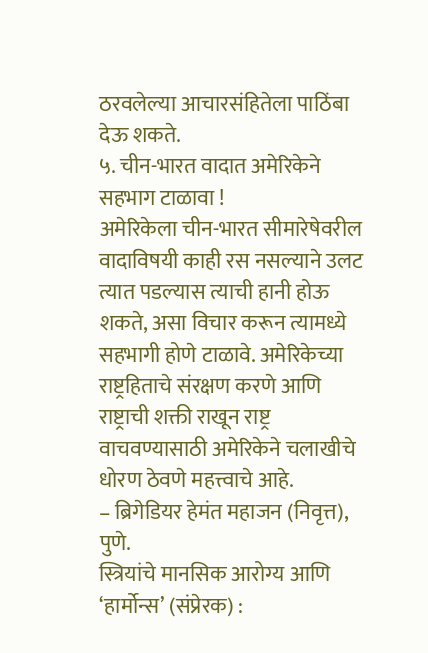ठरवलेल्या आचारसंहितेला पाठिंबा देऊ शकते.
५. चीन-भारत वादात अमेरिकेने सहभाग टाळावा !
अमेरिकेला चीन-भारत सीमारेषेवरील वादाविषयी काही रस नसल्याने उलट त्यात पडल्यास त्याची हानी होऊ शकते, असा विचार करून त्यामध्ये सहभागी होणे टाळावे. अमेरिकेच्या राष्ट्रहिताचे संरक्षण करणे आणि राष्ट्राची शक्ती राखून राष्ट्र वाचवण्यासाठी अमेरिकेने चलाखीचे धोरण ठेवणे महत्त्वाचे आहे.
– ब्रिगेडियर हेमंत महाजन (निवृत्त), पुणे.
स्त्रियांचे मानसिक आरोग्य आणि ‘हार्मोन्स’ (संप्रेरक) :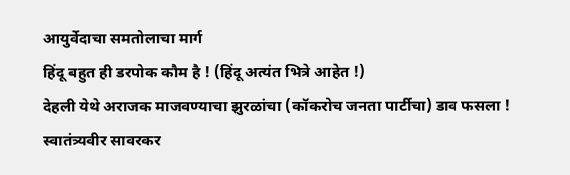आयुर्वेदाचा समतोलाचा मार्ग
हिंदू बहुत ही डरपोक कौम है ! (हिंदू अत्यंत भित्रे आहेत !)
देहली येथे अराजक माजवण्याचा झुरळांचा (कॉकरोच जनता पार्टीचा) डाव फसला !
स्वातंत्र्यवीर सावरकर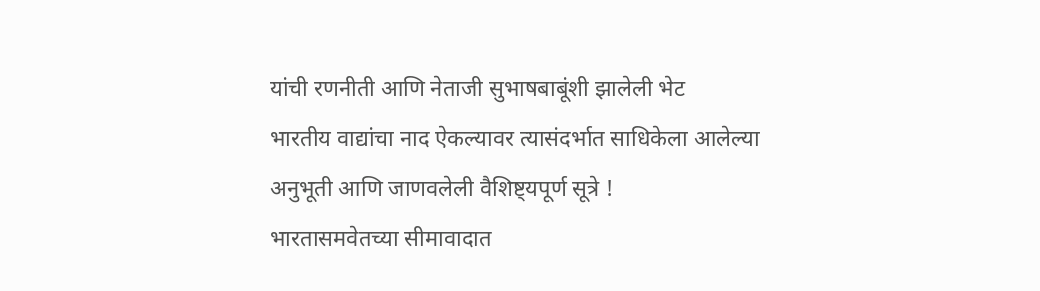यांची रणनीती आणि नेताजी सुभाषबाबूंशी झालेली भेट
भारतीय वाद्यांचा नाद ऐकल्यावर त्यासंदर्भात साधिकेला आलेल्या अनुभूती आणि जाणवलेली वैशिष्ट्यपूर्ण सूत्रे !
भारतासमवेतच्या सीमावादात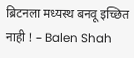ब्रिटनला मध्यस्थ बनवू इच्छित नाही ! – Balen Shah